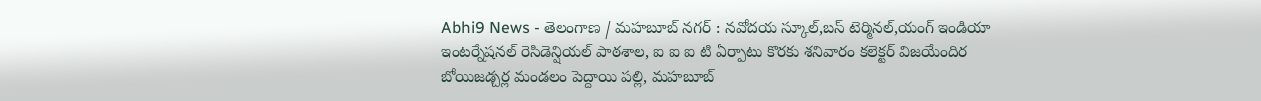Abhi9 News - తెలంగాణ / మహబూబ్ నగర్ : నవోదయ స్కూల్,బస్ టెర్మినల్,యంగ్ ఇండియా ఇంటర్నేషనల్ రెసిడెన్షియల్ పాఠశాల, ఐ ఐ ఐ టి ఏర్పాటు కొరకు శనివారం కలెక్టర్ విజయేందిర బోయిజడ్చర్ల మండలం పెద్దాయి పల్లి, మహబూబ్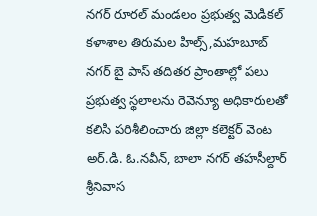నగర్ రూరల్ మండలం ప్రభుత్వ మెడికల్ కళాశాల తిరుమల హిల్స్,మహబూబ్ నగర్ బై పాస్ తదితర ప్రాంతాల్లో పలు ప్రభుత్వ స్థలాలను రెవెన్యూ అధికారులతో కలిసి పరిశీలించారు జిల్లా కలెక్టర్ వెంట అర్.డి. ఓ.నవీన్, బాలా నగర్ తహసీల్దార్ శ్రీనివాస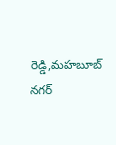రెడ్డి,మహబూబ్ నగర్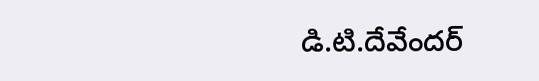డి.టి.దేవేందర్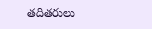తదితరులు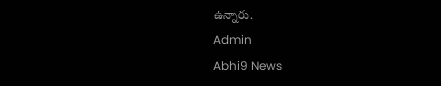ఉన్నారు.
Admin
Abhi9 News